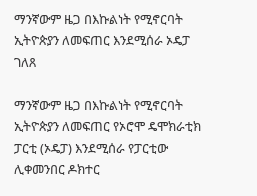ማንኛውም ዜጋ በእኩልነት የሚኖርባት ኢትዮጵያን ለመፍጠር እንደሚሰራ ኦዴፓ ገለጸ

ማንኛውም ዜጋ በእኩልነት የሚኖርባት ኢትዮጵያን ለመፍጠር የኦሮሞ ዴሞክራቲክ ፓርቲ (ኦዴፓ) እንደሚሰራ የፓርቲው ሊቀመንበር ዶክተር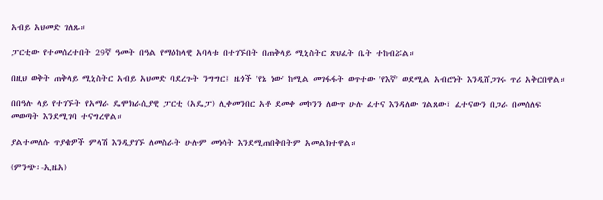አብይ አህመድ ገለጹ።

ፓርቲው የተመሰረተበት 29ኛ ዓመት በዓል የማዕከላዊ አባላቱ በተገኙበት በጠቅላይ ሚኒስትር ጽህፈት ቤት ተከብሯል።

በዚህ ወቅት ጠቅላይ ሚኒስትር አብይ አህመድ ባደረጉት ንግግር፤ ዜጎች 'የኔ ነው' ከሚል መገፋፋት ወጥተው 'የእኛ' ወደሚል አብሮነት እንዲሸጋገሩ ጥሪ አቅርበዋል።

በበዓሉ ላይ የተገኙት የአማራ ዴሞክራሲያዊ ፓርቲ (አዴፓ) ሊቀመንበር አቶ ደመቀ መኮንን ለውጥ ሁሉ ፈተና እንዳለው ገልጸው፣ ፈተናውን በጋራ በመሰለፍ መወጣት እንደሚገባ ተናግረዋል።

ያልተመለሱ ጥያቄዎች ምላሽ እንዲያገኙ ለመስራት ሁሉም መነሳት እንደሚጠበቅበትም አመልክተዋል።

(ምንጭ፡-ኢዜአ)